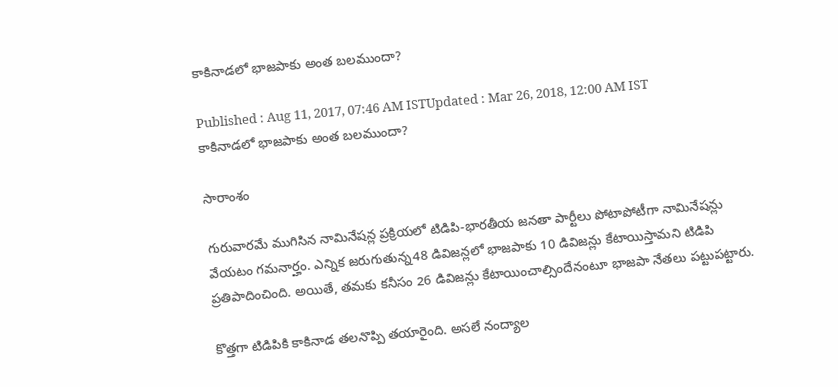కాకినాడలో భాజపాకు అంత బలముందా?

Published : Aug 11, 2017, 07:46 AM ISTUpdated : Mar 26, 2018, 12:00 AM IST
కాకినాడలో భాజపాకు అంత బలముందా?

సారాంశం

గురువారమే ముగిసిన నామినేషన్ల ప్రక్రియలో టిడిపి-భారతీయ జనతా పార్టీలు పోటాపోటీగా నామినేషన్లు వేయటం గమనార్హం. ఎన్నిక జరుగుతున్న48 డివిజన్లలో భాజపాకు 10 డివిజన్లు కేటాయిస్తామని టిడిపి ప్రతిపాదించింది. అయితే, తమకు కనీసం 26 డివిజన్లు కేటాయించాల్సిందేనంటూ భాజపా నేతలు పట్టుపట్టారు.

కొత్తగా టిడిపికి కాకినాడ తలనొప్పి తయారైంది. అసలే నంద్యాల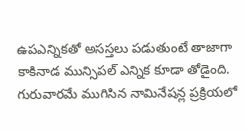ఉపఎన్నికతో అసస్తలు పడుతుంటే తాజాగా కాకినాడ మున్సిపల్ ఎన్నిక కూడా తోడైంది. గురువారమే ముగిసిన నామినేషన్ల ప్రక్రియలో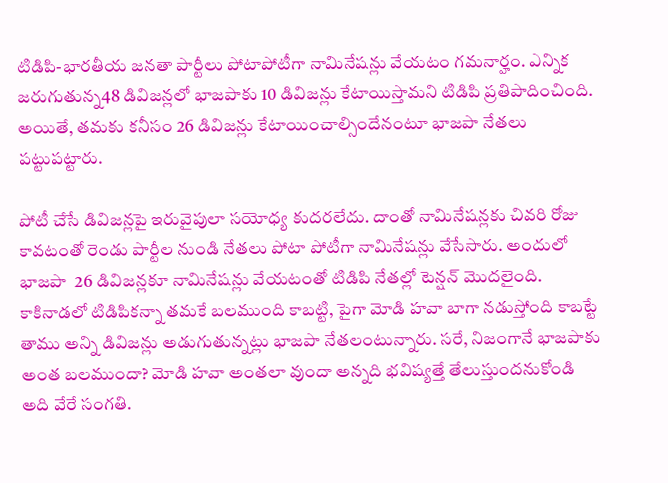టిడిపి-భారతీయ జనతా పార్టీలు పోటాపోటీగా నామినేషన్లు వేయటం గమనార్హం. ఎన్నిక జరుగుతున్న48 డివిజన్లలో భాజపాకు 10 డివిజన్లు కేటాయిస్తామని టిడిపి ప్రతిపాదించింది. అయితే, తమకు కనీసం 26 డివిజన్లు కేటాయించాల్సిందేనంటూ భాజపా నేతలు పట్టుపట్టారు.

పోటీ చేసే డివిజన్లపై ఇరువైపులా సయోధ్య కుదరలేదు. దాంతో నామినేషన్లకు చివరి రోజు కావటంతో రెండు పార్టీల నుండి నేతలు పోటా పోటీగా నామినేషన్లు వేసేసారు. అందులో భాజపా  26 డివిజన్లకూ నామినేషన్లు వేయటంతో టిడిపి నేతల్లో టెన్షన్ మొదలైంది. కాకినాడలో టిడిపికన్నా తమకే బలముంది కాబట్టి, పైగా మోడి హవా బాగా నడుస్తోంది కాబట్టే తాము అన్ని డివిజన్లు అడుగుతున్నట్లు భాజపా నేతలంటున్నారు. సరే, నిజంగానే భాజపాకు అంత బలముందా? మోడి హవా అంతలా వుందా అన్నది భవిష్యత్తే తేలుస్తుందనుకోండి అది వేరే సంగతి.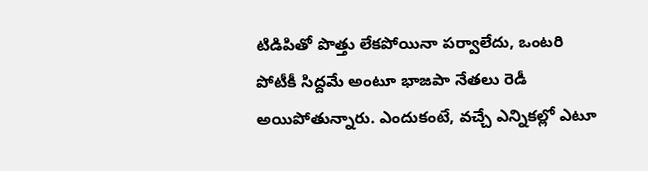టిడిపితో పొత్తు లేకపోయినా పర్వాలేదు, ఒంటరి పోటీకీ సిద్దమే అంటూ భాజపా నేతలు రెడీ అయిపోతున్నారు. ఎందుకంటే, వచ్చే ఎన్నికల్లో ఎటూ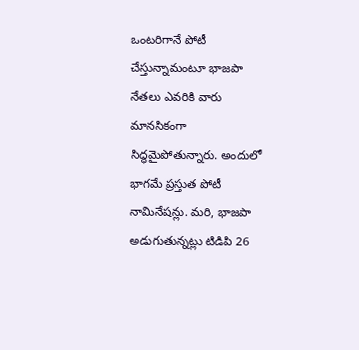ఒంటరిగానే పోటీ చేస్తున్నామంటూ భాజపా నేతలు ఎవరికి వారు మానసికంగా సిద్ధమైపోతున్నారు. అందులో భాగమే ప్రస్తుత పోటీ నామినేషన్లు. మరి, భాజపా అడుగుతున్నట్లు టిడిపి 26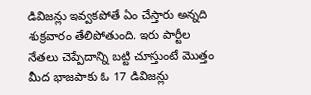డివిజన్లు ఇవ్వకపోతే ఏం చేస్తారు అన్నది శుక్రవారం తేలిపోతుంది. ఇరు పార్టీల నేతలు చెప్పేదాన్ని బట్టి చూస్తుంటే మొత్తం మీద భాజపాకు ఓ 17 డివిజన్లు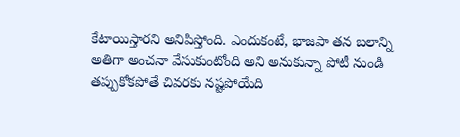కేటాయిస్తారని అనిపిస్తోంది. ఎందుకంటే, భాజపా తన బలాన్ని అతిగా అంచనా వేసుకుంటోంది అని అనుకున్నా పోటీ నుండి తప్పుకోకపోతే చివరకు నష్టపోయేది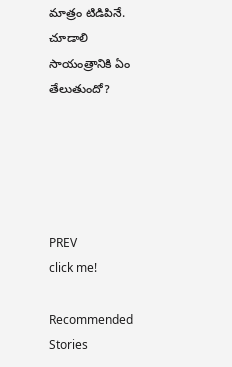మాత్రం టిడిపినే.  చూడాలి సాయంత్రానికి ఏం తేలుతుందో?





PREV
click me!

Recommended Stories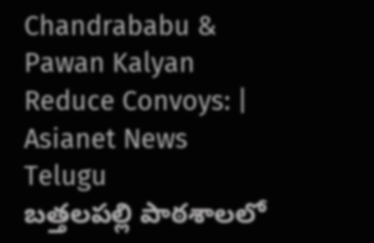Chandrababu & Pawan Kalyan Reduce Convoys: | Asianet News Telugu
బత్తలపల్లి పాఠశాలలో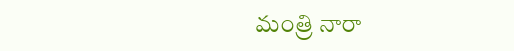మంత్రి నారా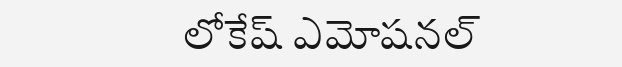లోకేష్ ఎమోషనల్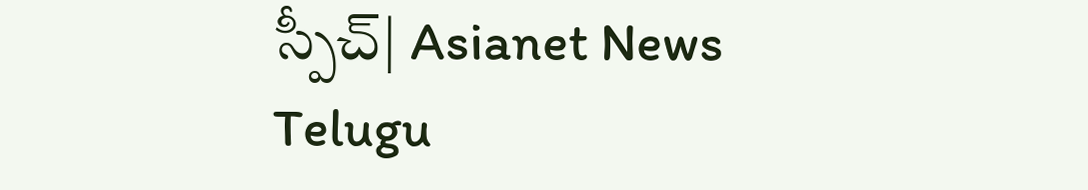స్పీచ్| Asianet News Telugu